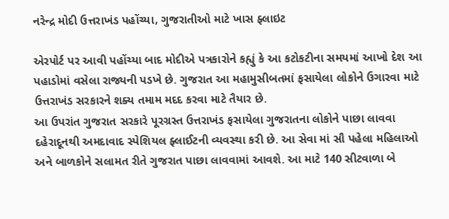નરેન્દ્ર મોદી ઉત્તરાખંડ પહોંચ્યા, ગુજરાતીઓ માટે ખાસ ફ્લાઇટ

એરપોર્ટ પર આવી પહોંચ્યા બાદ મોદીએ પત્રકારોને કહ્યું કે આ કટોકટીના સમયમાં આખો દેશ આ પહાડોમાં વસેલા રાજ્યની પડખે છે. ગુજરાત આ મહામુસીબતમાં ફસાયેલા લોકોને ઉગારવા માટે ઉત્તરાખંડ સરકારને શક્ય તમામ મદદ કરવા માટે તૈયાર છે.
આ ઉપરાંત ગુજરાત સરકારે પૂરગ્રસ્ત ઉત્તરાખંડ ફસાયેલા ગુજરાતના લોકોને પાછા લાવવા દહેરાદૂનથી અમદાવાદ સ્પેશિયલ ફ્લાઈટની વ્યવસ્થા કરી છે. આ સેવા માં સૌ પહેલા મહિલાઓ અને બાળકોને સલામત રીતે ગુજરાત પાછા લાવવામાં આવશે. આ માટે 140 સીટવાળા બે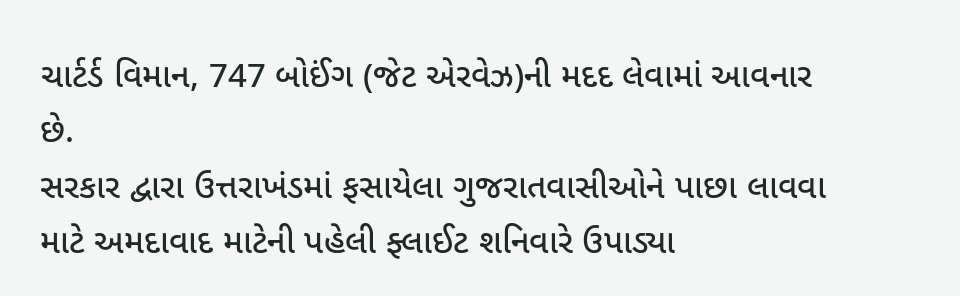ચાર્ટર્ડ વિમાન, 747 બોઈંગ (જેટ એરવેઝ)ની મદદ લેવામાં આવનાર છે.
સરકાર દ્વારા ઉત્તરાખંડમાં ફસાયેલા ગુજરાતવાસીઓને પાછા લાવવા માટે અમદાવાદ માટેની પહેલી ફ્લાઈટ શનિવારે ઉપાડ્યા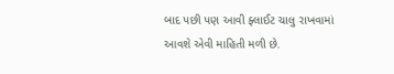બાદ પછી પણ આવી ફ્લાઈટ ચાલુ રાખવામાં આવશે એવી માહિતી મળી છે.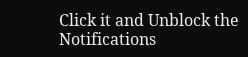Click it and Unblock the Notifications